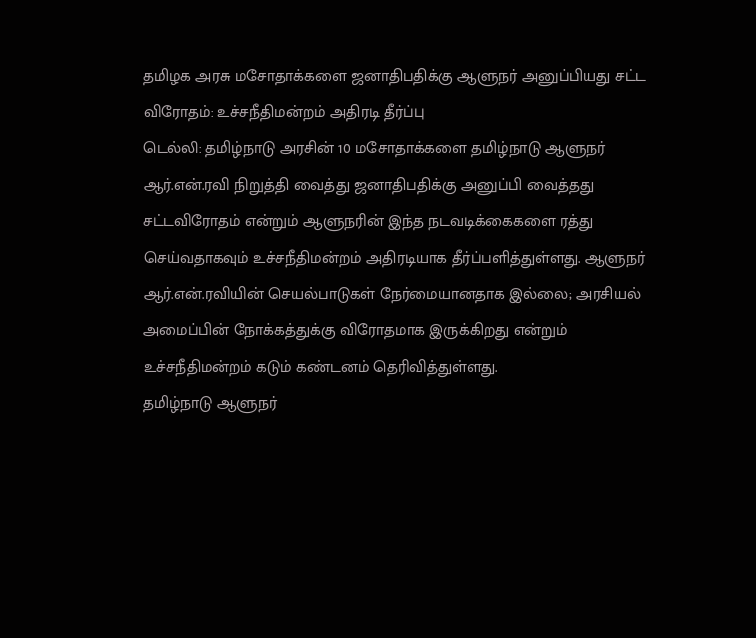தமிழக அரசு மசோதாக்களை ஜனாதிபதிக்கு ஆளுநர் அனுப்பியது சட்ட விரோதம்: உச்சநீதிமன்றம் அதிரடி தீர்ப்பு
டெல்லி: தமிழ்நாடு அரசின் 10 மசோதாக்களை தமிழ்நாடு ஆளுநர் ஆர்.என்.ரவி நிறுத்தி வைத்து ஜனாதிபதிக்கு அனுப்பி வைத்தது சட்டவிரோதம் என்றும் ஆளுநரின் இந்த நடவடிக்கைகளை ரத்து செய்வதாகவும் உச்சநீதிமன்றம் அதிரடியாக தீர்ப்பளித்துள்ளது. ஆளுநர் ஆர்.என்.ரவியின் செயல்பாடுகள் நேர்மையானதாக இல்லை; அரசியல் அமைப்பின் நோக்கத்துக்கு விரோதமாக இருக்கிறது என்றும் உச்சநீதிமன்றம் கடும் கண்டனம் தெரிவித்துள்ளது.
தமிழ்நாடு ஆளுநர்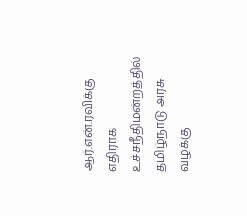ஆர்.என்.ரவிக்கு எதிராக உச்சநீதிமன்றத்தில் தமிழ்நாடு அரசு வழக்கு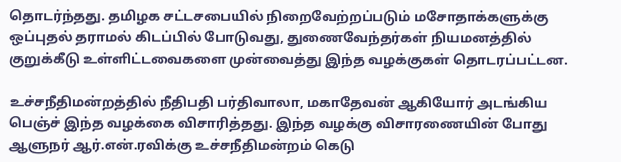தொடர்ந்தது. தமிழக சட்டசபையில் நிறைவேற்றப்படும் மசோதாக்களுக்கு ஒப்புதல் தராமல் கிடப்பில் போடுவது, துணைவேந்தர்கள் நியமனத்தில் குறுக்கீடு உள்ளிட்டவைகளை முன்வைத்து இந்த வழக்குகள் தொடரப்பட்டன.

உச்சநீதிமன்றத்தில் நீதிபதி பர்திவாலா, மகாதேவன் ஆகியோர் அடங்கிய பெஞ்ச் இந்த வழக்கை விசாரித்தது. இந்த வழக்கு விசாரணையின் போது ஆளுநர் ஆர்.என்.ரவிக்கு உச்சநீதிமன்றம் கெடு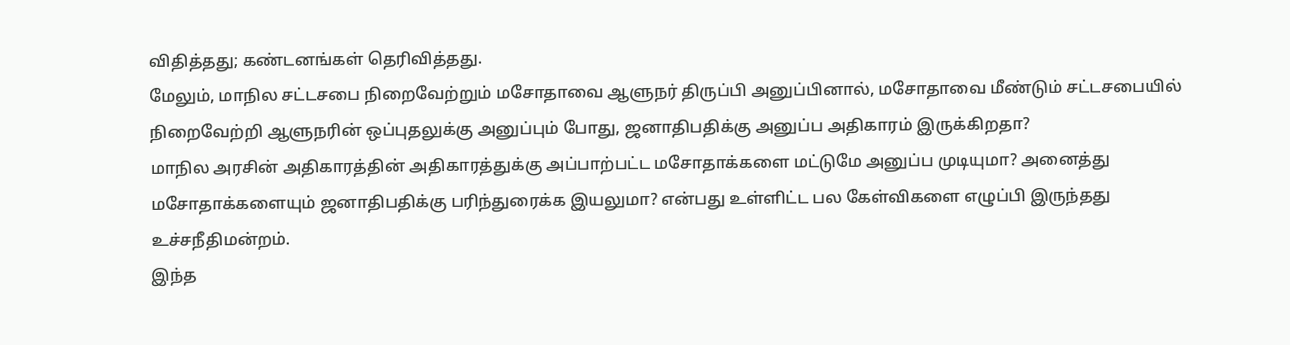விதித்தது; கண்டனங்கள் தெரிவித்தது.
மேலும், மாநில சட்டசபை நிறைவேற்றும் மசோதாவை ஆளுநர் திருப்பி அனுப்பினால், மசோதாவை மீண்டும் சட்டசபையில் நிறைவேற்றி ஆளுநரின் ஒப்புதலுக்கு அனுப்பும் போது, ஜனாதிபதிக்கு அனுப்ப அதிகாரம் இருக்கிறதா?
மாநில அரசின் அதிகாரத்தின் அதிகாரத்துக்கு அப்பாற்பட்ட மசோதாக்களை மட்டுமே அனுப்ப முடியுமா? அனைத்து மசோதாக்களையும் ஜனாதிபதிக்கு பரிந்துரைக்க இயலுமா? என்பது உள்ளிட்ட பல கேள்விகளை எழுப்பி இருந்தது உச்சநீதிமன்றம்.
இந்த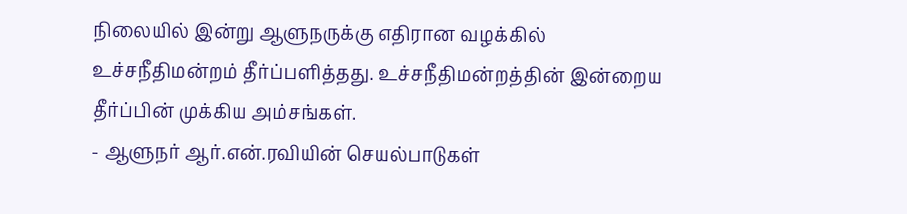நிலையில் இன்று ஆளுநருக்கு எதிரான வழக்கில் உச்சநீதிமன்றம் தீர்ப்பளித்தது. உச்சநீதிமன்றத்தின் இன்றைய தீர்ப்பின் முக்கிய அம்சங்கள்.
- ஆளுநர் ஆர்.என்.ரவியின் செயல்பாடுகள்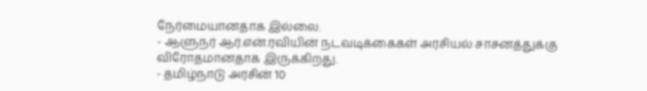நேர்மையானதாக இல்லை.
- ஆளுநர் ஆர்.என்.ரவியின் நடவடிக்கைகள் அரசியல் சாசனத்துக்கு விரோதமானதாக இருக்கிறது.
- தமிழ்நாடு அரசின் 10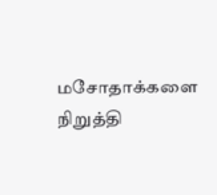மசோதாக்களை நிறுத்தி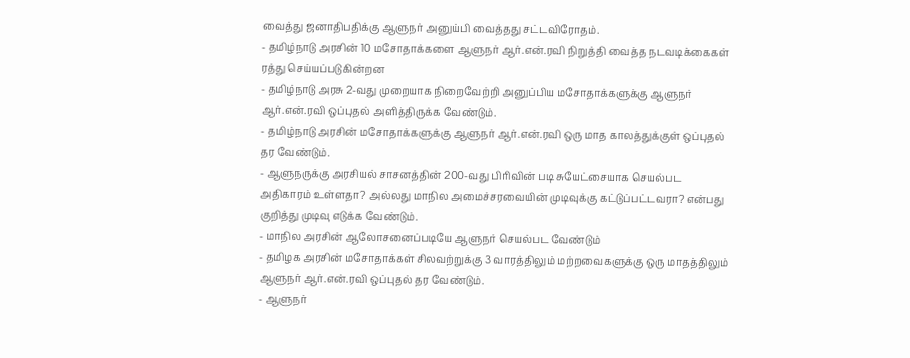வைத்து ஜனாதிபதிக்கு ஆளுநர் அனுய்பி வைத்தது சட்டவிரோதம்.
- தமிழ்நாடு அரசின் 10 மசோதாக்களை ஆளுநர் ஆர்.என்.ரவி நிறுத்தி வைத்த நடவடிக்கைகள் ரத்து செய்யப்படுகின்றன
- தமிழ்நாடு அரசு 2-வது முறையாக நிறைவேற்றி அனுப்பிய மசோதாக்களுக்கு ஆளுநர் ஆர்.என்.ரவி ஒப்புதல் அளித்திருக்க வேண்டும்.
- தமிழ்நாடு அரசின் மசோதாக்களுக்கு ஆளுநர் ஆர்.என்.ரவி ஒரு மாத காலத்துக்குள் ஒப்புதல் தர வேண்டும்.
- ஆளுநருக்கு அரசியல் சாசனத்தின் 200-வது பிரிவின் படி சுயேட்சையாக செயல்பட அதிகாரம் உள்ளதா? அல்லது மாநில அமைச்சரவையின் முடிவுக்கு கட்டுப்பட்டவரா? என்பது குறித்து முடிவு எடுக்க வேண்டும்.
- மாநில அரசின் ஆலோசனைப்படியே ஆளுநர் செயல்பட வேண்டும்
- தமிழக அரசின் மசோதாக்கள் சிலவற்றுக்கு 3 வாரத்திலும் மற்றவைகளுக்கு ஒரு மாதத்திலும் ஆளுநர் ஆர்.என்.ரவி ஒப்புதல் தர வேண்டும்.
- ஆளுநர்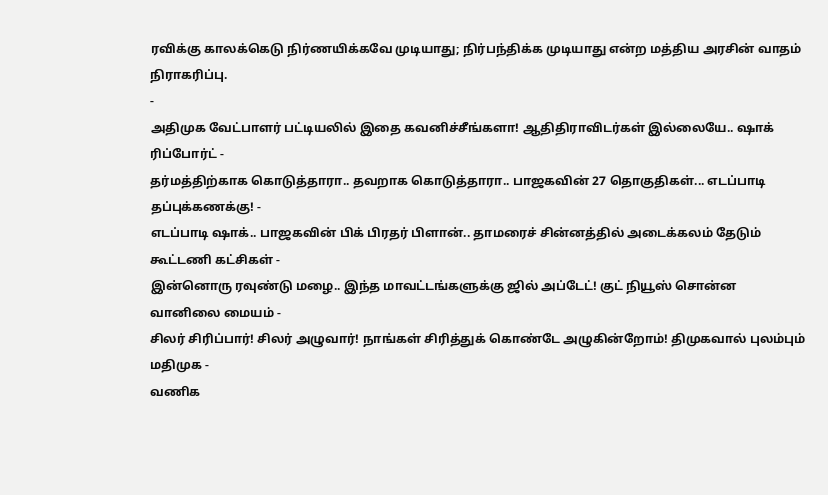ரவிக்கு காலக்கெடு நிர்ணயிக்கவே முடியாது; நிர்பந்திக்க முடியாது என்ற மத்திய அரசின் வாதம் நிராகரிப்பு.
-
அதிமுக வேட்பாளர் பட்டியலில் இதை கவனிச்சீங்களா! ஆதிதிராவிடர்கள் இல்லையே.. ஷாக் ரிப்போர்ட் -
தர்மத்திற்காக கொடுத்தாரா.. தவறாக கொடுத்தாரா.. பாஜகவின் 27 தொகுதிகள்... எடப்பாடி தப்புக்கணக்கு! -
எடப்பாடி ஷாக்.. பாஜகவின் பிக் பிரதர் பிளான்.. தாமரைச் சின்னத்தில் அடைக்கலம் தேடும் கூட்டணி கட்சிகள் -
இன்னொரு ரவுண்டு மழை.. இந்த மாவட்டங்களுக்கு ஜில் அப்டேட்! குட் நியூஸ் சொன்ன வானிலை மையம் -
சிலர் சிரிப்பார்! சிலர் அழுவார்! நாங்கள் சிரித்துக் கொண்டே அழுகின்றோம்! திமுகவால் புலம்பும் மதிமுக -
வணிக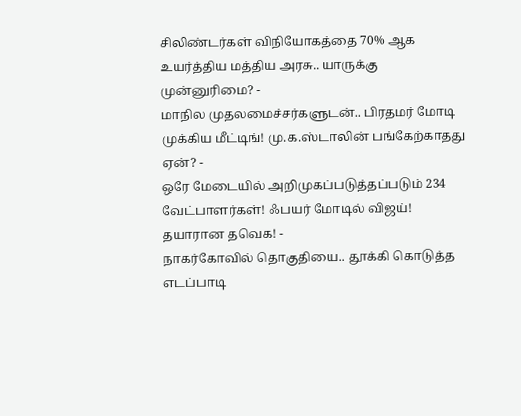சிலிண்டர்கள் விநியோகத்தை 70% ஆக உயர்த்திய மத்திய அரசு.. யாருக்கு முன்னுரிமை? -
மாநில முதலமைச்சர்களுடன்.. பிரதமர் மோடி முக்கிய மீட்டிங்! மு.க.ஸ்டாலின் பங்கேற்காதது ஏன்? -
ஒரே மேடையில் அறிமுகப்படுத்தப்படும் 234 வேட்பாளர்கள்! ஃபயர் மோடில் விஜய்! தயாரான தவெக! -
நாகர்கோவில் தொகுதியை.. தூக்கி கொடுத்த எடப்பாடி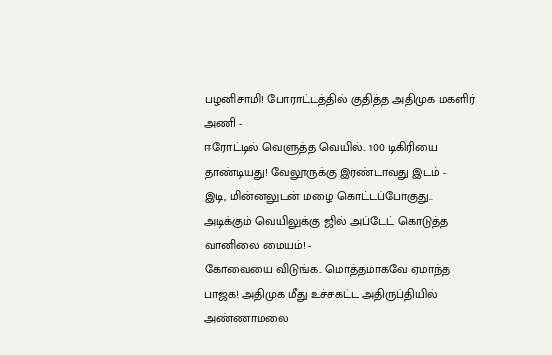பழனிசாமி! போராட்டத்தில் குதித்த அதிமுக மகளிர் அணி -
ஈரோட்டில் வெளுத்த வெயில்.. 100 டிகிரியை தாண்டியது! வேலூருக்கு இரண்டாவது இடம் -
இடி, மின்னலுடன் மழை கொட்டப்போகுது.. அடிக்கும் வெயிலுக்கு ஜில் அப்டேட் கொடுத்த வானிலை மையம்! -
கோவையை விடுங்க.. மொத்தமாகவே ஏமாந்த பாஜக! அதிமுக மீது உச்சகட்ட அதிருப்தியில் அண்ணாமலை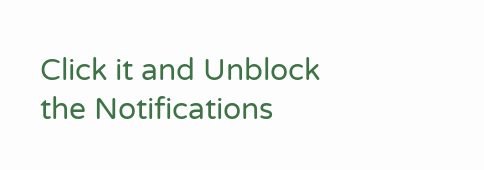Click it and Unblock the Notifications